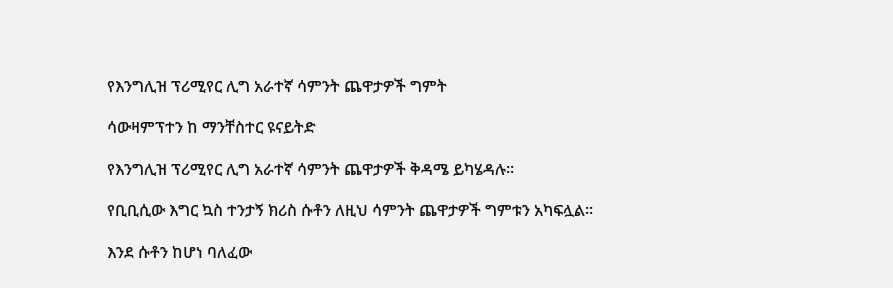የእንግሊዝ ፕሪሚየር ሊግ አራተኛ ሳምንት ጨዋታዎች ግምት

ሳውዛምፕተን ከ ማንቸስተር ዩናይትድ

የእንግሊዝ ፕሪሚየር ሊግ አራተኛ ሳምንት ጨዋታዎች ቅዳሜ ይካሄዳሉ።

የቢቢሲው እግር ኳስ ተንታኝ ክሪስ ሱቶን ለዚህ ሳምንት ጨዋታዎች ግምቱን አካፍሏል።

እንደ ሱቶን ከሆነ ባለፈው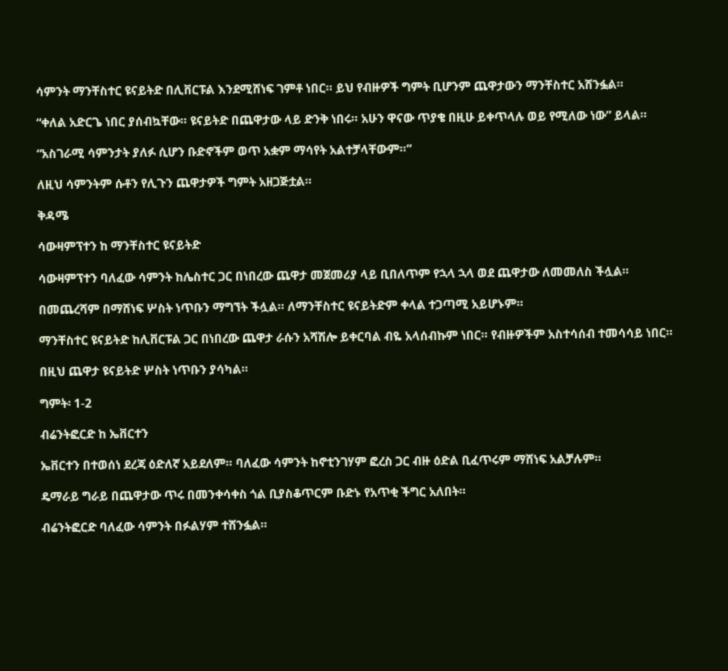ሳምንት ማንቸስተር ዩናይትድ በሊቨርፑል እንደሚሸነፍ ገምቶ ነበር። ይህ የብዙዎች ግምት ቢሆንም ጨዋታውን ማንቸስተር አሸንፏል።

“ቀለል አድርጌ ነበር ያሰብኳቸው። ዩናይትድ በጨዋታው ላይ ድንቅ ነበሩ። አሁን ዋናው ጥያቄ በዚሁ ይቀጥላሉ ወይ የሚለው ነው” ይላል።

“አስገራሚ ሳምንታት ያለፉ ሲሆን ቡድኖችም ወጥ አቋም ማሳየት አልተቻላቸውም።”

ለዚህ ሳምንትም ሱቶን የሊጉን ጨዋታዎች ግምት አዘጋጅቷል።

ቅዳሜ

ሳውዛምፕተን ከ ማንቸስተር ዩናይትድ

ሳውዛምፕተን ባለፈው ሳምንት ከሌስተር ጋር በነበረው ጨዋታ መጀመሪያ ላይ ቢበለጥም የኋላ ኋላ ወደ ጨዋታው ለመመለስ ችሏል።

በመጨረሻም በማሸነፍ ሦስት ነጥቡን ማግኘት ችሏል። ለማንቸስተር ዩናይትድም ቀላል ተጋጣሚ አይሆኑም።

ማንቸስተር ዩናይትድ ከሊቨርፑል ጋር በነበረው ጨዋታ ራሱን አሻሽሎ ይቀርባል ብዬ አላሰብኩም ነበር። የብዙዎችም አስተሳሰብ ተመሳሳይ ነበር።

በዚህ ጨዋታ ዩናይትድ ሦስት ነጥቡን ያሳካል።

ግምት፡ 1-2

ብሬንትፎርድ ከ ኤቨርተን

ኤቨርተን በተወሰነ ደረጃ ዕድለኛ አይደለም። ባለፈው ሳምንት ከኖቲንገሃም ፎረስ ጋር ብዙ ዕድል ቢፈጥሩም ማሸነፍ አልቻሉም።

ዴማራይ ግራይ በጨዋታው ጥሩ በመንቀሳቀስ ጎል ቢያስቆጥርም ቡድኑ የአጥቂ ችግር አለበት።

ብሬንትፎርድ ባለፈው ሳምንት በፉልሃም ተሸንፏል።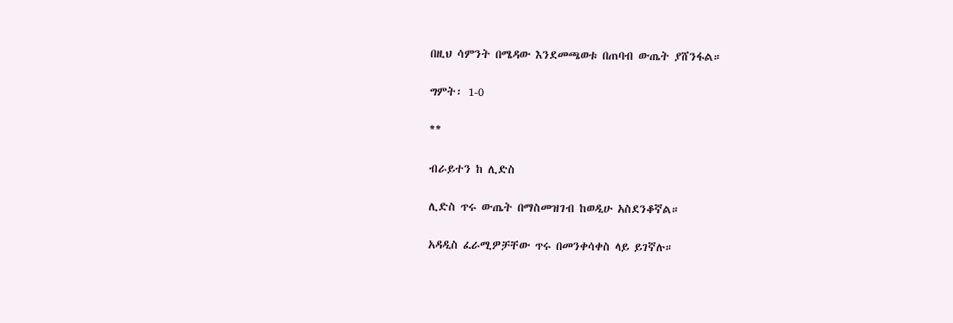በዚህ ሳምንት በሜዳው እንደመጫወቱ በጠባብ ውጤት ያሸንፋል።

ግምት፡ 1-0

**

ብራይተን ከ ሊድስ

ሊድስ ጥሩ ውጤት በማስመዝገብ ከወዲሁ አስደንቆኛል።

አዳዲስ ፈራሚዎቻቸው ጥሩ በመንቀሳቀስ ላይ ይገኛሉ።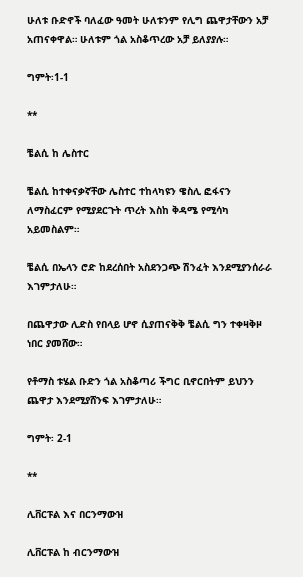ሁለቱ ቡድኖች ባለፈው ዓመት ሁለቱንም የሊግ ጨዋታቸውን አቻ አጠናቀዋል። ሁለቱም ጎል አስቆጥረው አቻ ይለያያሉ።

ግምት፡1-1

**

ቼልሲ ከ ሌስተር

ቼልሲ ከተቀናቃኛቸው ሌስተር ተከላካዩን ዌስሊ ፎፋናን ለማስፈርም የሚያደርጉት ጥረት እስከ ቅዳሜ የሚሳካ አይመስልም።

ቼልሲ በኤላን ሮድ ከደረሰበት አስደንጋጭ ሽንፈት እንደሚያንሰራራ እገምታለሁ።

በጨዋታው ሊድስ የበላይ ሆኖ ሲያጠናቅቅ ቼልሲ ግን ተቀዛቅዞ ነበር ያመሸው።

የቶማስ ቱሄል ቡድን ጎል አስቆጣሪ ችግር ቢኖርበትም ይህንን ጨዋታ እንደሚያሸንፍ እገምታለሁ።

ግምት፡ 2-1

**

ሊቨርፑል እና በርንማውዝ

ሊቨርፑል ከ ብርንማውዝ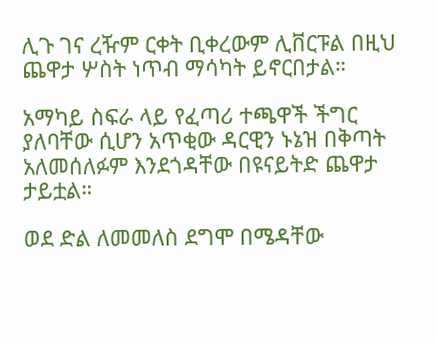ሊጉ ገና ረዥም ርቀት ቢቀረውም ሊቨርፑል በዚህ ጨዋታ ሦስት ነጥብ ማሳካት ይኖርበታል።

አማካይ ስፍራ ላይ የፈጣሪ ተጫዋች ችግር ያለባቸው ሲሆን አጥቂው ዳርዊን ኑኔዝ በቅጣት አለመሰለፉም እንደጎዳቸው በዩናይትድ ጨዋታ ታይቷል።

ወደ ድል ለመመለስ ደግሞ በሜዳቸው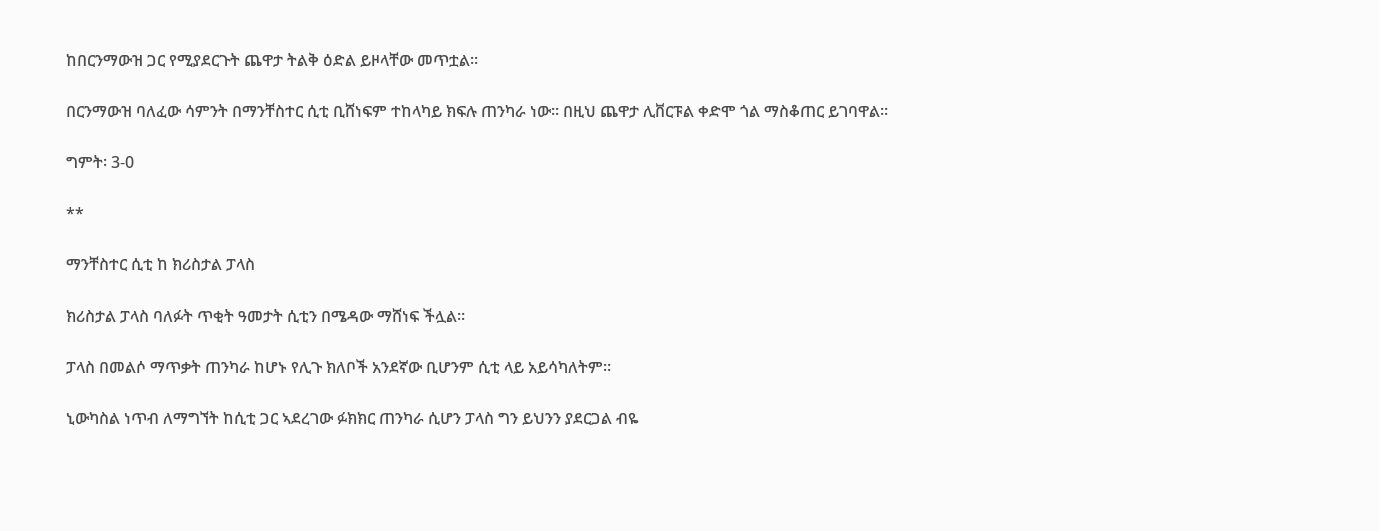ከበርንማውዝ ጋር የሚያደርጉት ጨዋታ ትልቅ ዕድል ይዞላቸው መጥቷል።

በርንማውዝ ባለፈው ሳምንት በማንቸስተር ሲቲ ቢሸነፍም ተከላካይ ክፍሉ ጠንካራ ነው። በዚህ ጨዋታ ሊቨርፑል ቀድሞ ጎል ማስቆጠር ይገባዋል።

ግምት፡ 3-0

**

ማንቸስተር ሲቲ ከ ክሪስታል ፓላስ

ክሪስታል ፓላስ ባለፉት ጥቂት ዓመታት ሲቲን በሜዳው ማሸነፍ ችሏል።

ፓላስ በመልሶ ማጥቃት ጠንካራ ከሆኑ የሊጉ ክለቦች አንደኛው ቢሆንም ሲቲ ላይ አይሳካለትም።

ኒውካስል ነጥብ ለማግኘት ከሲቲ ጋር ኣደረገው ፉክክር ጠንካራ ሲሆን ፓላስ ግን ይህንን ያደርጋል ብዬ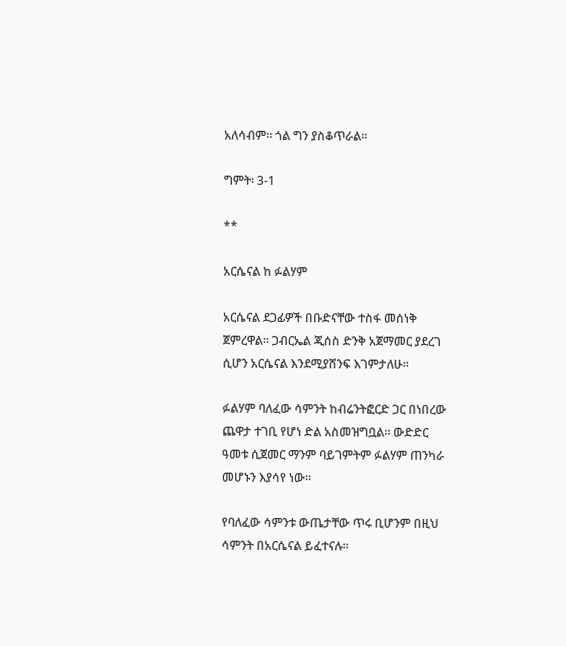አለሳብም። ጎል ግን ያስቆጥራል።

ግምት፡ 3-1

**

አርሴናል ከ ፉልሃም

አርሴናል ደጋፊዎች በቡድናቸው ተስፋ መሰነቅ ጀምረዋል። ጋብርኤል ጂሰስ ድንቅ አጀማመር ያደረገ ሲሆን አርሴናል እንደሚያሸንፍ እገምታለሁ።

ፉልሃም ባለፈው ሳምንት ከብሬንትፎርድ ጋር በነበረው ጨዋታ ተገቢ የሆነ ድል አስመዝግቧል። ውድድር ዓመቱ ሲጀመር ማንም ባይገምትም ፉልሃም ጠንካራ መሆኑን እያሳየ ነው።

የባለፈው ሳምንቱ ውጤታቸው ጥሩ ቢሆንም በዚህ ሳምንት በአርሴናል ይፈተናሉ።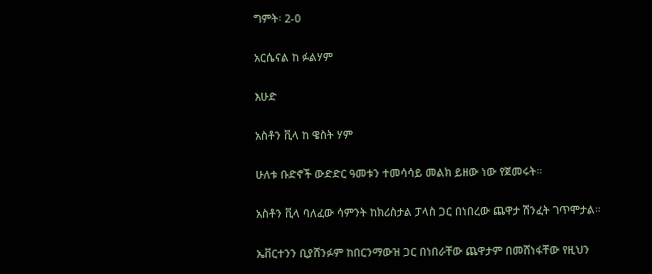ግምት፡ 2-0

አርሴናል ከ ፉልሃም

እሁድ

አስቶን ቪላ ከ ዌስት ሃም

ሁለቱ ቡድኖች ውድድር ዓመቱን ተመሳሳይ መልክ ይዘው ነው የጀመሩት።

አስቶን ቪላ ባለፈው ሳምንት ከክሪስታል ፓላስ ጋር በነበረው ጨዋታ ሽንፈት ገጥሞታል።

ኤቨርተንን ቢያሸንፉም ከበርንማውዝ ጋር በነበራቸው ጨዋታም በመሸነፋቸው የዚህን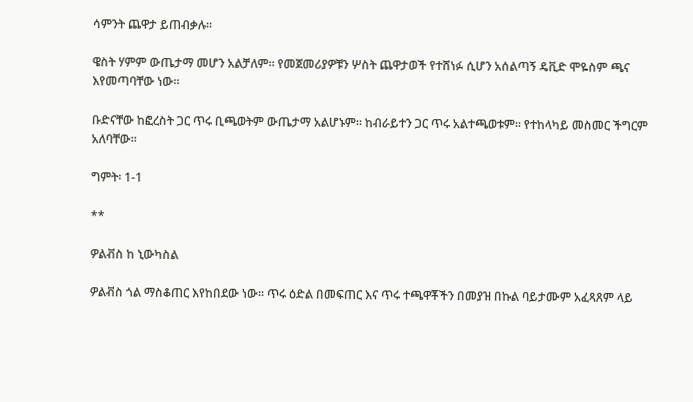ሳምንት ጨዋታ ይጠብቃሉ።

ዌስት ሃምም ውጤታማ መሆን አልቻለም። የመጀመሪያዎቹን ሦስት ጨዋታወች የተሸነፉ ሲሆን አሰልጣኝ ዴቪድ ሞዬስም ጫና እየመጣባቸው ነው።

ቡድናቸው ከፎረስት ጋር ጥሩ ቢጫወትም ውጤታማ አልሆኑም። ከብራይተን ጋር ጥሩ አልተጫወቱም። የተከላካይ መስመር ችግርም አለባቸው።

ግምት፡ 1-1

**

ዎልቭስ ከ ኒውካስል

ዎልቭስ ጎል ማስቆጠር እየከበደው ነው። ጥሩ ዕድል በመፍጠር እና ጥሩ ተጫዋቾችን በመያዝ በኩል ባይታሙም አፈጻጸም ላይ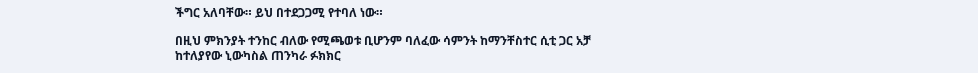ችግር አለባቸው። ይህ በተደጋጋሚ የተባለ ነው።

በዚህ ምክንያት ተንከር ብለው የሚጫወቱ ቢሆንም ባለፈው ሳምንት ከማንቸስተር ሲቲ ጋር አቻ ከተለያየው ኒውካስል ጠንካራ ፉክክር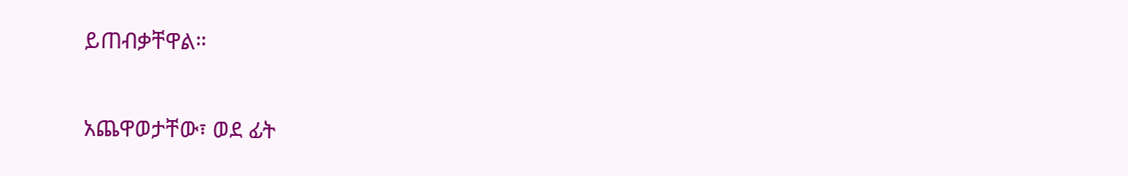ይጠብቃቸዋል።

አጨዋወታቸው፣ ወደ ፊት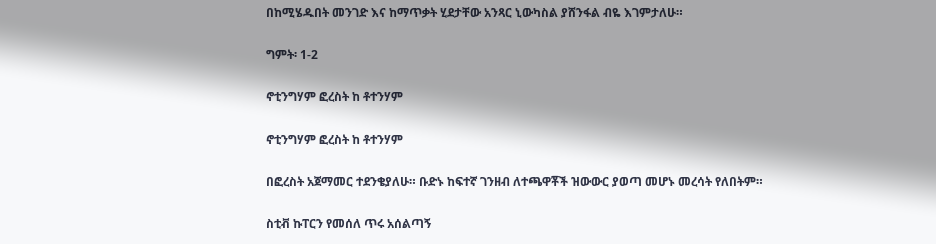በከሚሄዱበት መንገድ እና ከማጥቃት ሂደታቸው አንጻር ኒውካስል ያሸንፋል ብዬ እገምታለሁ።

ግምት፡ 1-2

ኖቲንግሃም ፎረስት ከ ቶተንሃም

ኖቲንግሃም ፎረስት ከ ቶተንሃም

በፎረስት አጀማመር ተደንቄያለሁ። ቡድኑ ከፍተኛ ገንዘብ ለተጫዋቾች ዝውውር ያወጣ መሆኑ መረሳት የለበትም።

ስቲቭ ኩፐርን የመሰለ ጥሩ አሰልጣኝ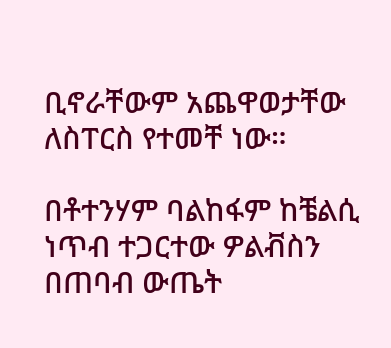ቢኖራቸውም አጨዋወታቸው ለስፐርስ የተመቸ ነው።

በቶተንሃም ባልከፋም ከቼልሲ ነጥብ ተጋርተው ዎልቭስን በጠባብ ውጤት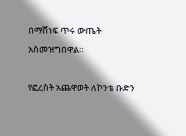በማሸነፍ ጥሩ ውጤት አስመዝግበዋል።

የፎረስት አጨዋወት ለኮንቴ ቡድን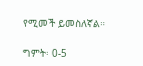የሚመች ይመስለኛል።

ግምት፡ 0-5